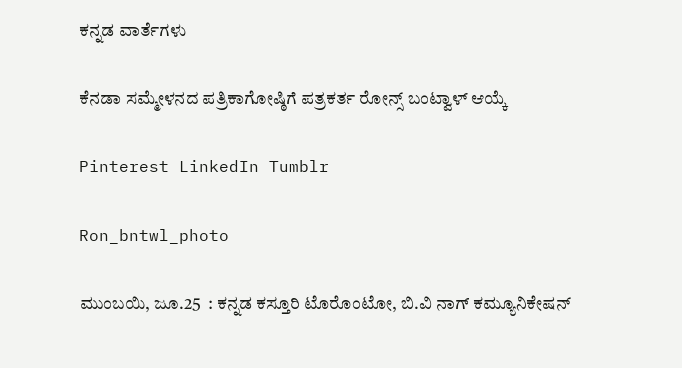ಕನ್ನಡ ವಾರ್ತೆಗಳು

ಕೆನಡಾ ಸಮ್ಮೇಳನದ ಪತ್ರಿಕಾಗೋಷ್ಠಿಗೆ ಪತ್ರಕರ್ತ ರೋನ್ಸ್ ಬಂಟ್ವಾಳ್ ಆಯ್ಕೆ

Pinterest LinkedIn Tumblr

Ron_bntwl_photo

ಮುಂಬಯಿ, ಜೂ.25  : ಕನ್ನಡ ಕಸ್ತೂರಿ ಟೊರೊಂಟೋ, ಬಿ.ವಿ ನಾಗ್ ಕಮ್ಯೂನಿಕೇಷನ್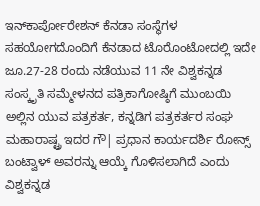ಇನ್‌ಕಾರ್ಪೋರೇಶನ್ ಕೆನಡಾ ಸಂಸ್ಥೆಗಳ ಸಹಯೋಗದೊಂದಿಗೆ ಕೆನಡಾದ ಟೊರೊಂಟೋದಲ್ಲಿ ಇದೇ ಜೂ.27-28 ರಂದು ನಡೆಯುವ 11 ನೇ ವಿಶ್ವಕನ್ನಡ ಸಂಸ್ಕೃತಿ ಸಮ್ಮೇಳನದ ಪತ್ರಿಕಾಗೋಷ್ಠಿಗೆ ಮುಂಬಯಿ ಅಲ್ಲಿನ ಯುವ ಪತ್ರಕರ್ತ, ಕನ್ನಡಿಗ ಪತ್ರಕರ್ತರ ಸಂಘ ಮಹಾರಾಷ್ಟ್ರ ಇದರ ಗೌ| ಪ್ರಧಾನ ಕಾರ್ಯದರ್ಶಿ ರೋನ್ಸ್ ಬಂಟ್ವಾಳ್ ಅವರನ್ನು ಆಯ್ಕೆ ಗೊಳಿಸಲಾಗಿದೆ ಎಂದು ವಿಶ್ವಕನ್ನಡ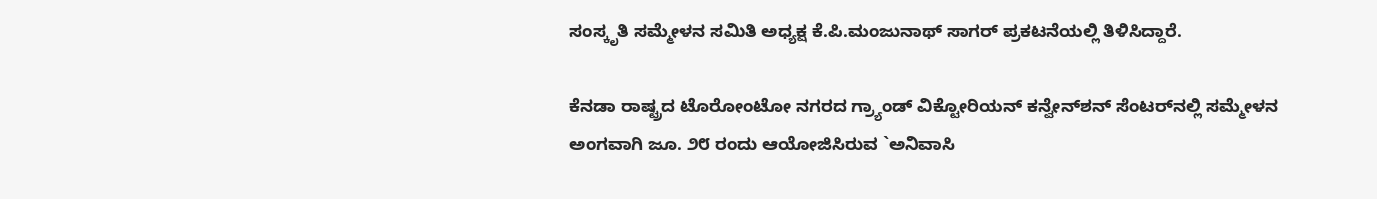ಸಂಸ್ಕೃತಿ ಸಮ್ಮೇಳನ ಸಮಿತಿ ಅಧ್ಯಕ್ಷ ಕೆ.ಪಿ.ಮಂಜುನಾಥ್ ಸಾಗರ್ ಪ್ರಕಟನೆಯಲ್ಲಿ ತಿಳಿಸಿದ್ದಾರೆ.

ಕೆನಡಾ ರಾಷ್ಟ್ರದ ಟೊರೋಂಟೋ ನಗರದ ಗ್ರ್ಯಾಂಡ್ ವಿಕ್ಟೋರಿಯನ್ ಕನ್ವೇನ್‌ಶನ್ ಸೆಂಟರ್‌ನಲ್ಲಿ ಸಮ್ಮೇಳನ ಅಂಗವಾಗಿ ಜೂ. ೨೮ ರಂದು ಆಯೋಜಿಸಿರುವ `ಅನಿವಾಸಿ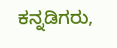ಕನ್ನಡಿಗರು,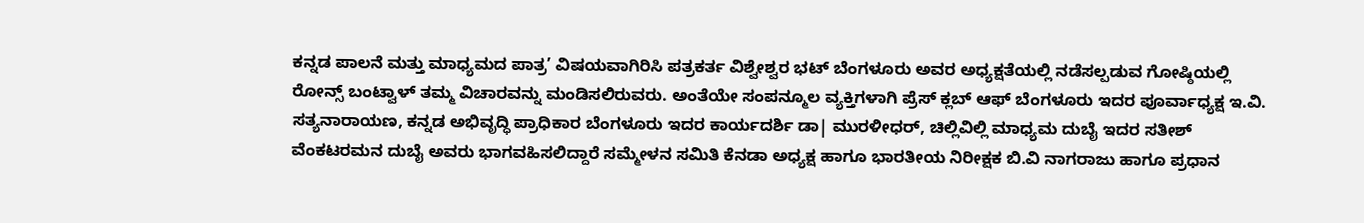ಕನ್ನಡ ಪಾಲನೆ ಮತ್ತು ಮಾಧ್ಯಮದ ಪಾತ್ರ’ ವಿಷಯವಾಗಿರಿಸಿ ಪತ್ರಕರ್ತ ವಿಶ್ವೇಶ್ವರ ಭಟ್ ಬೆಂಗಳೂರು ಅವರ ಅಧ್ಯಕ್ಷತೆಯಲ್ಲಿ ನಡೆಸಲ್ಪಡುವ ಗೋಷ್ಠಿಯಲ್ಲಿ ರೋನ್ಸ್ ಬಂಟ್ವಾಳ್ ತಮ್ಮ ವಿಚಾರವನ್ನು ಮಂಡಿಸಲಿರುವರು. ಅಂತೆಯೇ ಸಂಪನ್ಮೂಲ ವ್ಯಕ್ತಿಗಳಾಗಿ ಪ್ರೆಸ್ ಕ್ಲಬ್ ಆಫ್ ಬೆಂಗಳೂರು ಇದರ ಪೂರ್ವಾಧ್ಯಕ್ಷ ಇ.ವಿ. ಸತ್ಯನಾರಾಯಣ, ಕನ್ನಡ ಅಭಿವೃದ್ಧಿ ಪ್ರಾಧಿಕಾರ ಬೆಂಗಳೂರು ಇದರ ಕಾರ್ಯದರ್ಶಿ ಡಾ| ಮುರಳೀಧರ್, ಚಿಲ್ಲಿವಿಲ್ಲಿ ಮಾಧ್ಯಮ ದುಬೈ ಇದರ ಸತೀಶ್ ವೆಂಕಟರಮನ ದುಬೈ ಅವರು ಭಾಗವಹಿಸಲಿದ್ದಾರೆ ಸಮ್ಮೇಳನ ಸಮಿತಿ ಕೆನಡಾ ಅಧ್ಯಕ್ಷ ಹಾಗೂ ಭಾರತೀಯ ನಿರೀಕ್ಷಕ ಬಿ.ವಿ ನಾಗರಾಜು ಹಾಗೂ ಪ್ರಧಾನ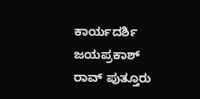ಕಾರ್ಯದರ್ಶಿ ಜಯಪ್ರಕಾಶ್ ರಾವ್ ಪುತ್ತೂರು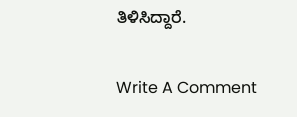ತಿಳಿಸಿದ್ದಾರೆ.

Write A Comment